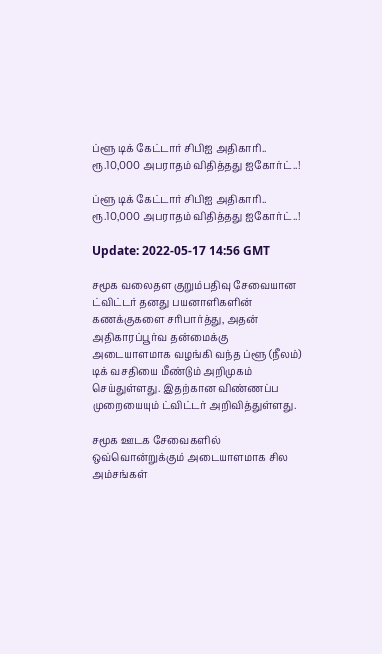ப்ளூ டிக் கேட்டார் சிபிஐ அதிகாரி.. ரூ.10,000 அபராதம் விதித்தது ஐகோர்ட்..!

ப்ளூ டிக் கேட்டார் சிபிஐ அதிகாரி.. ரூ.10,000 அபராதம் விதித்தது ஐகோர்ட்..!

Update: 2022-05-17 14:56 GMT

சமூக வலைதள குறும்பதிவு சேவையான ட்விட்டர் தனது பயனாளிகளின் கணக்குகளை சரிபார்த்து, அதன் அதிகாரப்பூர்வ தன்மைக்கு அடையாளமாக வழங்கி வந்த ப்ளூ (நீலம்) டிக் வசதியை மீண்டும் அறிமுகம் செய்துள்ளது. இதற்கான விண்ணப்ப முறையையும் ட்விட்டர் அறிவித்துள்ளது.

சமூக ஊடக சேவைகளில் ஒவ்வொன்றுக்கும் அடையாளமாக சில அம்சங்கள்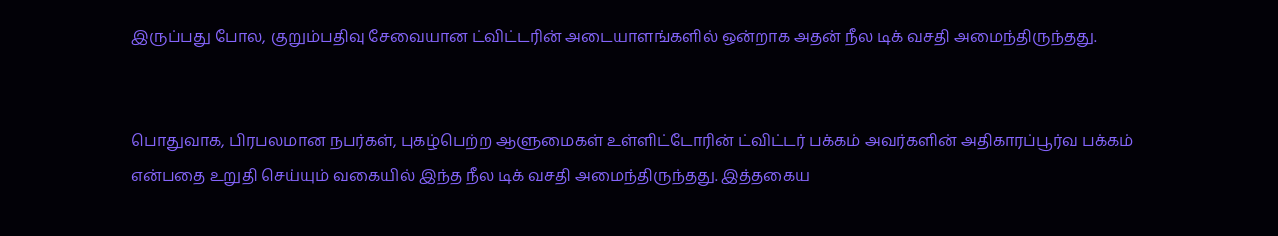இருப்பது போல, குறும்பதிவு சேவையான ட்விட்டரின் அடையாளங்களில் ஒன்றாக அதன் நீல டிக் வசதி அமைந்திருந்தது.


பொதுவாக, பிரபலமான நபர்கள், புகழ்பெற்ற ஆளுமைகள் உள்ளிட்டோரின் ட்விட்டர் பக்கம் அவர்களின் அதிகாரப்பூர்வ பக்கம் என்பதை உறுதி செய்யும் வகையில் இந்த நீல டிக் வசதி அமைந்திருந்தது. இத்தகைய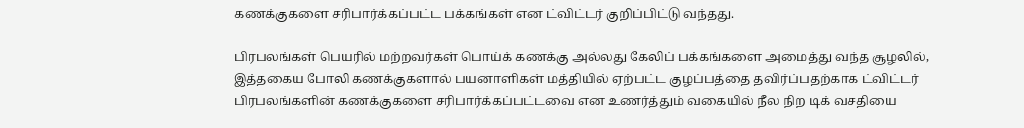கணக்குகளை சரிபார்க்கப்பட்ட பக்கங்கள் என ட்விட்டர் குறிப்பிட்டு வந்தது.

பிரபலங்கள் பெயரில் மற்றவர்கள் பொய்க் கணக்கு அல்லது கேலிப் பக்கங்களை அமைத்து வந்த சூழலில், இத்தகைய போலி கணக்குகளால் பயனாளிகள் மத்தியில் ஏற்பட்ட குழப்பத்தை தவிர்ப்பதற்காக ட்விட்டர் பிரபலங்களின் கணக்குகளை சரிபார்க்கப்பட்டவை என உணர்த்தும் வகையில் நீல நிற டிக் வசதியை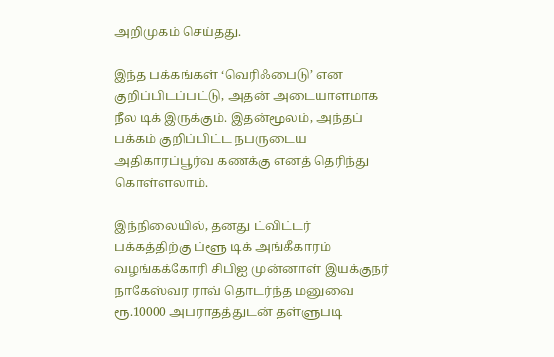அறிமுகம் செய்தது.

இந்த பக்கங்கள் ‘வெரிஃபைடு’ என குறிப்பிடப்பட்டு, அதன் அடையாளமாக நீல டிக் இருக்கும். இதன்மூலம், அந்தப் பக்கம் குறிப்பிட்ட நபருடைய அதிகாரப்பூர்வ கணக்கு எனத் தெரிந்து கொள்ளலாம்.

இந்நிலையில், தனது ட்விட்டர் பக்கத்திற்கு ப்ளூ டிக் அங்கீகாரம் வழங்கக்கோரி சிபிஐ முன்னாள் இயக்குநர் நாகேஸ்வர ராவ் தொடர்ந்த மனுவை ரூ.10000 அபராதத்துடன் தள்ளுபடி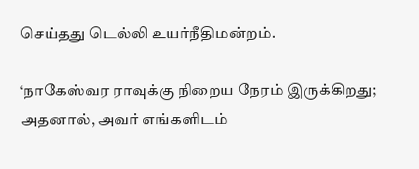செய்தது டெல்லி உயர்நீதிமன்றம்.

‘நாகேஸ்வர ராவுக்கு நிறைய நேரம் இருக்கிறது; அதனால், அவர் எங்களிடம்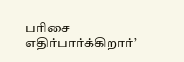பரிசை எதிர்பார்க்கிறார்’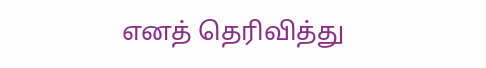எனத் தெரிவித்து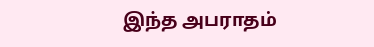இந்த அபராதம்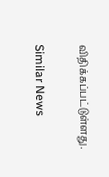விதிக்கப்பட்டுள்ளது.

Similar News